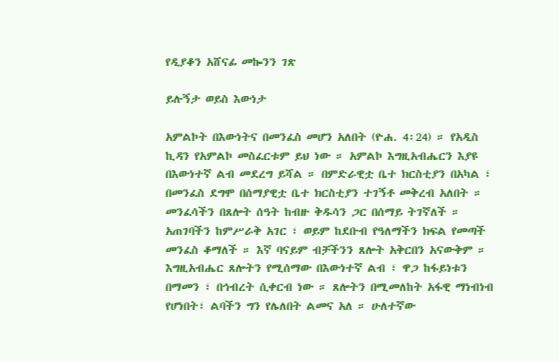የዲያቆን አሸናፊ መኰንን ገጽ

ይሉኝታ ወይስ እውነታ

አምልኮት በእውነትና በመንፈስ መሆን አለበት (ዮሐ. 4፡24) ። የአዲስ ኪዳን የአምልኮ መስፈርቱም ይህ ነው ። አምልኮ እግዚአብሔርን እያዩ በእውነተኛ ልብ መደረግ ይሻል ። በምድራዊቷ ቤተ ክርስቲያን በአካል ፣ በመንፈስ ደግሞ በሰማያዊቷ ቤተ ክርስቲያን ተገኝቶ መቅረብ አለበት ። መንፈሳችን በጸሎት ሰዓት ከብዙ ቅዱሳን ጋር በሰማይ ትገኛለች ። አጠገባችን ከምሥራቅ አገር ፣ ወይም ከደቡብ የዓለማችን ክፍል የመጣች መንፈስ ቆማለች ። እኛ ባናይም ብቻችንን ጸሎት አቅርበን አናውቅም ። እግዚአብሔር ጸሎትን የሚሰማው በእውነተኛ ልብ ፣ ዋጋ ከፋይነቱን በማመን ፣ በኅብረት ሲቀርብ ነው ። ጸሎትን በሚመለከት አፋዊ ማነብነብ የሆነበት፣ ልባችን ግን የሌለበት ልመና አለ ። ሁለተኛው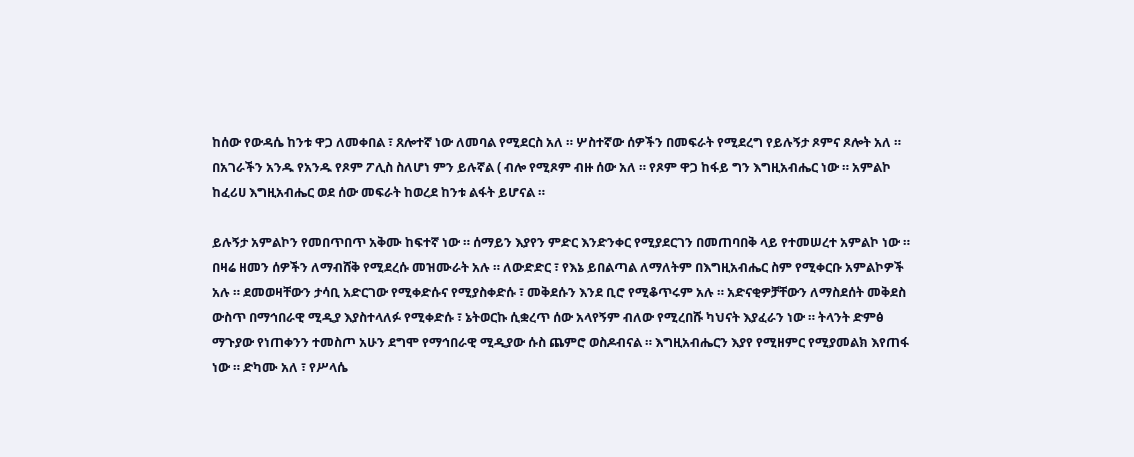ከሰው የውዳሴ ከንቱ ዋጋ ለመቀበል ፣ ጸሎተኛ ነው ለመባል የሚደርስ አለ ። ሦስተኛው ሰዎችን በመፍራት የሚደረግ የይሉኝታ ጾምና ጾሎት አለ ። በአገራችን አንዱ የአንዱ የጾም ፖሊስ ስለሆነ ምን ይሉኛል ( ብሎ የሚጾም ብዙ ሰው አለ ። የጾም ዋጋ ከፋይ ግን እግዚአብሔር ነው ። አምልኮ ከፈሪሀ እግዚአብሔር ወደ ሰው መፍራት ከወረደ ከንቱ ልፋት ይሆናል ።

ይሉኝታ አምልኮን የመበጥበጥ አቅሙ ከፍተኛ ነው ። ሰማይን እያየን ምድር እንድንቀር የሚያደርገን በመጠባበቅ ላይ የተመሠረተ አምልኮ ነው ። በዛሬ ዘመን ሰዎችን ለማብሸቅ የሚደረሱ መዝሙራት አሉ ። ለውድድር ፣ የእኔ ይበልጣል ለማለትም በእግዚአብሔር ስም የሚቀርቡ አምልኮዎች አሉ ። ደመወዛቸውን ታሳቢ አድርገው የሚቀድሱና የሚያስቀድሱ ፣ መቅደሱን እንደ ቢሮ የሚቆጥሩም አሉ ። አድናቂዎቻቸውን ለማስደሰት መቅደስ ውስጥ በማኅበራዊ ሚዲያ እያስተላለፉ የሚቀድሱ ፣ ኔትወርኩ ሲቋረጥ ሰው አላየኝም ብለው የሚረበሹ ካህናት እያፈራን ነው ። ትላንት ድምፅ ማጉያው የነጠቀንን ተመስጦ አሁን ደግሞ የማኅበራዊ ሚዲያው ሱስ ጨምሮ ወስዶብናል ። እግዚአብሔርን እያየ የሚዘምር የሚያመልክ እየጠፋ ነው ። ድካሙ አለ ፣ የሥላሴ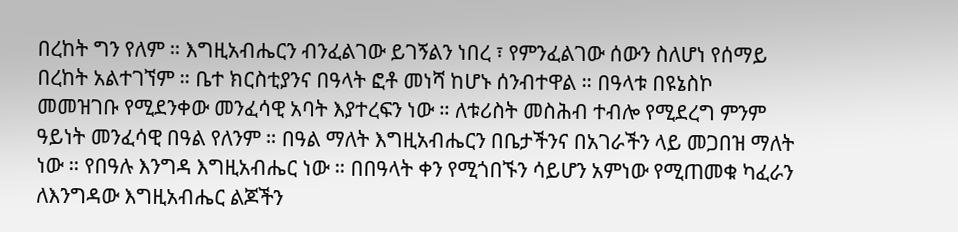በረከት ግን የለም ። እግዚአብሔርን ብንፈልገው ይገኝልን ነበረ ፣ የምንፈልገው ሰውን ስለሆነ የሰማይ በረከት አልተገኘም ። ቤተ ክርስቲያንና በዓላት ፎቶ መነሻ ከሆኑ ሰንብተዋል ። በዓላቱ በዩኔስኮ መመዝገቡ የሚደንቀው መንፈሳዊ አባት እያተረፍን ነው ። ለቱሪስት መስሕብ ተብሎ የሚደረግ ምንም ዓይነት መንፈሳዊ በዓል የለንም ። በዓል ማለት እግዚአብሔርን በቤታችንና በአገራችን ላይ መጋበዝ ማለት ነው ። የበዓሉ እንግዳ እግዚአብሔር ነው ። በበዓላት ቀን የሚጎበኙን ሳይሆን አምነው የሚጠመቁ ካፈራን ለእንግዳው እግዚአብሔር ልጆችን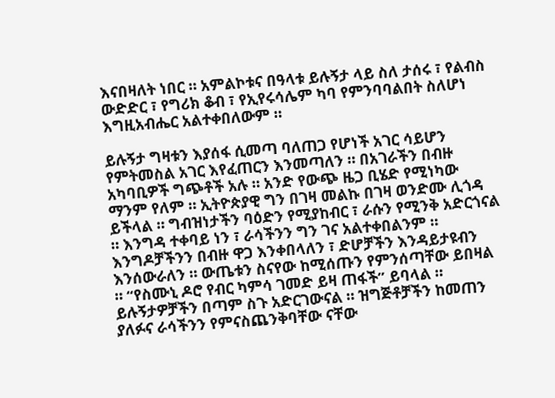እናበዛለት ነበር ። አምልኮቱና በዓላቱ ይሉኝታ ላይ ስለ ታሰሩ ፣ የልብስ ውድድር ፣ የግሪክ ቆብ ፣ የኢየሩሳሌም ካባ የምንባባልበት ስለሆነ እግዚአብሔር አልተቀበለውም ።

ይሉኝታ ግዛቱን እያሰፋ ሲመጣ ባለጠጋ የሆነች አገር ሳይሆን የምትመስል አገር እየፈጠርን እንመጣለን ። በአገራችን በብዙ አካባቢዎች ግጭቶች አሉ ። አንድ የውጭ ዜጋ ቢሄድ የሚነካው ማንም የለም ። ኢትዮጵያዊ ግን በገዛ መልኩ በገዛ ወንድሙ ሊጎዳ ይችላል ። ግብዝነታችን ባዕድን የሚያከብር ፣ ራሱን የሚንቅ አድርጎናል ። እንግዳ ተቀባይ ነን ፣ ራሳችንን ግን ገና አልተቀበልንም ። እንግዶቻችንን በብዙ ዋጋ እንቀበላለን ፣ ድሆቻችን እንዳይታዩብን እንሰውራለን ። ውጤቱን ስናየው ከሚሰጡን የምንሰጣቸው ይበዛል ። “የስሙኒ ዶሮ የብር ካምሳ ገመድ ይዛ ጠፋች” ይባላል ። ይሉኝታዎቻችን በጣም ስጉ አድርገውናል ። ዝግጅቶቻችን ከመጠን ያለፉና ራሳችንን የምናስጨንቅባቸው ናቸው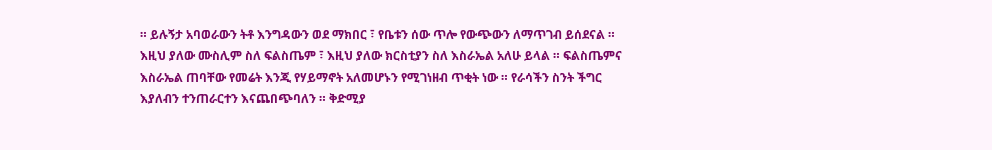። ይሉኝታ አባወራውን ትቶ እንግዳውን ወደ ማክበር ፣ የቤቱን ሰው ጥሎ የውጭውን ለማጥገብ ይሰደናል ። እዚህ ያለው ሙስሊም ስለ ፍልስጤም ፣ እዚህ ያለው ክርስቲያን ስለ እስራኤል አለሁ ይላል ። ፍልስጤምና እስራኤል ጠባቸው የመሬት እንጂ የሃይማኖት አለመሆኑን የሚገነዘብ ጥቂት ነው ። የራሳችን ስንት ችግር እያለብን ተንጠራርተን እናጨበጭባለን ። ቅድሚያ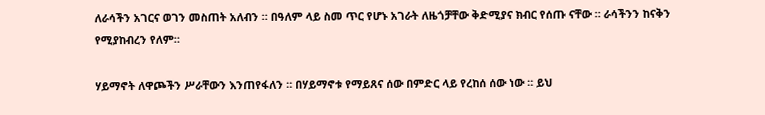ለራሳችን አገርና ወገን መስጠት አለብን ። በዓለም ላይ ስመ ጥር የሆኑ አገራት ለዜጎቻቸው ቅድሚያና ክብር የሰጡ ናቸው ። ራሳችንን ከናቅን የሚያከብረን የለም።

ሃይማኖት ለዋጮችን ሥራቸውን እንጠየፋለን ። በሃይማኖቱ የማይጸና ሰው በምድር ላይ የረከሰ ሰው ነው ። ይህ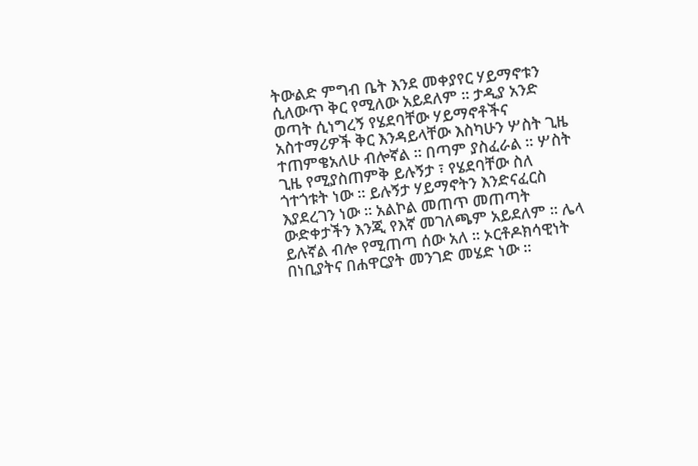ትውልድ ምግብ ቤት እንደ መቀያየር ሃይማኖቱን ሲለውጥ ቅር የሚለው አይደለም ። ታዲያ አንድ ወጣት ሲነግረኝ የሄደባቸው ሃይማኖቶችና አስተማሪዎች ቅር እንዳይላቸው እስካሁን ሦስት ጊዜ ተጠምቄአለሁ ብሎኛል ። በጣም ያስፈራል ። ሦስት ጊዜ የሚያስጠምቅ ይሉኝታ ፣ የሄደባቸው ስለ ጎተጎቱት ነው ። ይሉኝታ ሃይማኖትን እንድናፈርስ እያደረገን ነው ። አልኮል መጠጥ መጠጣት ውድቀታችን እንጂ የእኛ መገለጫም አይደለም ። ሌላ ይሉኛል ብሎ የሚጠጣ ሰው አለ ። ኦርቶዶክሳዊነት በነቢያትና በሐዋርያት መንገድ መሄድ ነው ።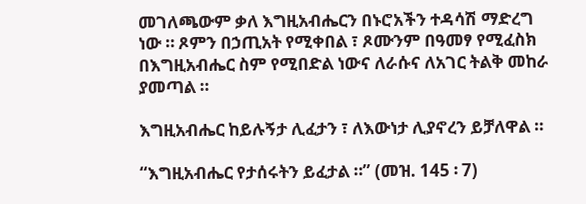መገለጫውም ቃለ እግዚአብሔርን በኑሮአችን ተዳሳሽ ማድረግ ነው ። ጾምን በኃጢአት የሚቀበል ፣ ጾሙንም በዓመፃ የሚፈስክ በእግዚአብሔር ስም የሚበድል ነውና ለራሱና ለአገር ትልቅ መከራ ያመጣል ።

እግዚአብሔር ከይሉኝታ ሊፈታን ፣ ለእውነታ ሊያኖረን ይቻለዋል ።

“እግዚአብሔር የታሰሩትን ይፈታል ።” (መዝ. 145 ፡ 7)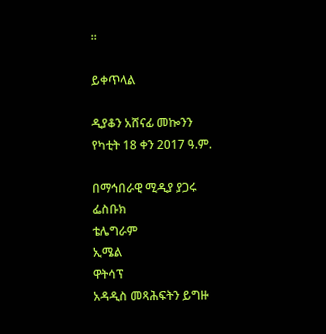።

ይቀጥላል

ዲያቆን አሸናፊ መኰንን
የካቲት 18 ቀን 2017 ዓ.ም.

በማኅበራዊ ሚዲያ ያጋሩ
ፌስቡክ
ቴሌግራም
ኢሜል
ዋትሳፕ
አዳዲስ መጻሕፍትን ይግዙ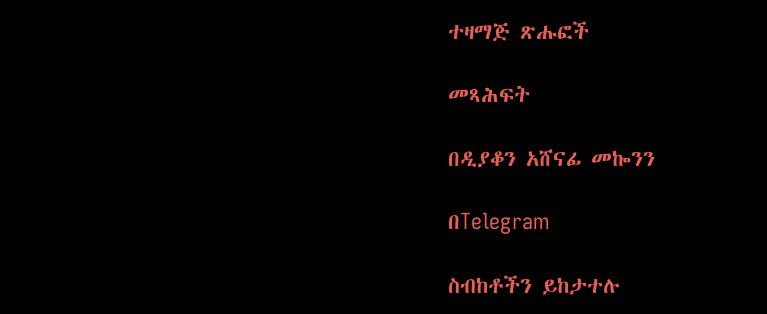ተዛማጅ ጽሑፎች

መጻሕፍት

በዲያቆን አሸናፊ መኰንን

በTelegram

ስብከቶችን ይከታተሉ